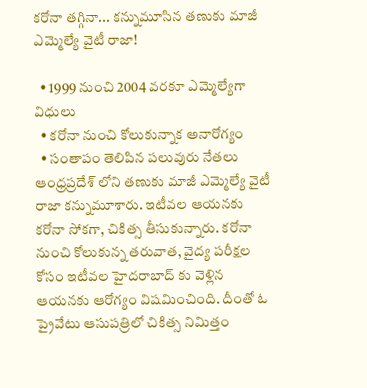కరోనా తగ్గినా... కన్నుమూసిన తణుకు మాజీ ఎమ్మెల్యే వైటీ రాజా!

  • 1999 నుంచి 2004 వరకూ ఎమ్మెల్యేగా విధులు
  • కరోనా నుంచి కోలుకున్నాక అనారోగ్యం
  • సంతాపం తెలిపిన పలువురు నేతలు
ఆంధ్రప్రదేశ్ లోని తణుకు మాజీ ఎమ్మెల్యే వైటీ రాజా కన్నుమూశారు. ఇటీవల ఆయనకు కరోనా సోకగా, చికిత్స తీసుకున్నారు. కరోనా నుంచి కోలుకున్న తరువాత, వైద్య పరీక్షల కోసం ఇటీవల హైదరాబాద్ కు వెళ్లిన ఆయనకు ఆరోగ్యం విషమించింది. దీంతో ఓ ప్రైవేటు ఆసుపత్రిలో చికిత్స నిమిత్తం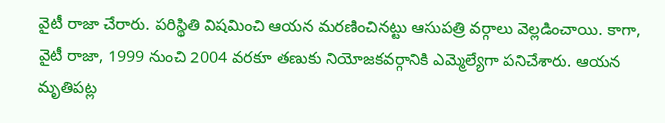వైటీ రాజా చేరారు. పరిస్థితి విషమించి ఆయన మరణించినట్టు ఆసుపత్రి వర్గాలు వెల్లడించాయి. కాగా, వైటీ రాజా, 1999 నుంచి 2004 వరకూ తణుకు నియోజకవర్గానికి ఎమ్మెల్యేగా పనిచేశారు. ఆయన మృతిపట్ల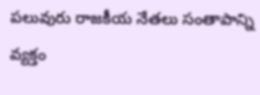పలువురు రాజకీయ నేతలు సంతాపాన్ని వ్యక్తం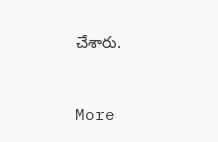చేశారు.


More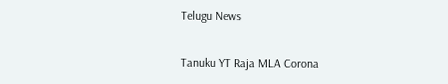Telugu News

Tanuku YT Raja MLA Corona